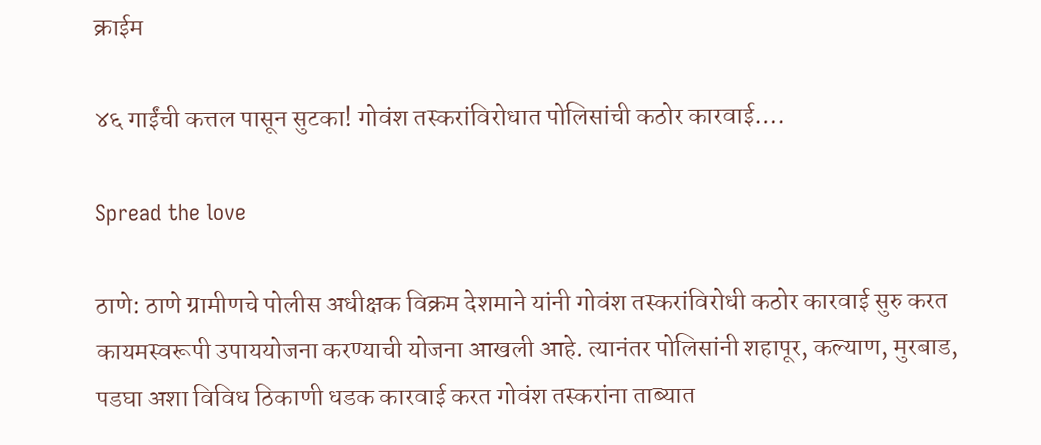क्राईम

४६ गाईंची कत्तल पासून सुटका! गोवंश तस्करांविरोधात पोलिसांची कठोर कारवाई….

Spread the love

ठाणे: ठाणे ग्रामीणचे पोलीस अधीक्षक विक्रम देशमाने यांनी गोवंश तस्करांविरोधी कठोर कारवाई सुरु करत कायमस्वरूपी उपाययोजना करण्याची योजना आखली आहे. त्यानंतर पोलिसांनी शहापूर, कल्याण, मुरबाड, पडघा अशा विविध ठिकाणी धडक कारवाई करत गोवंश तस्करांना ताब्यात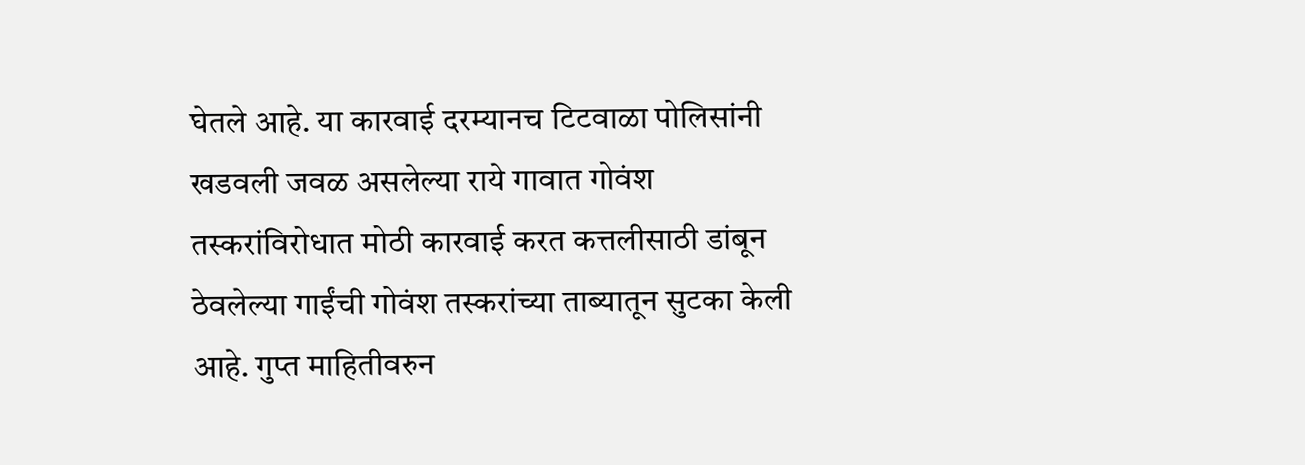घेतले आहे. या कारवाई दरम्यानच टिटवाळा पोलिसांनी खडवली जवळ असलेल्या राये गावात गोवंश तस्करांविरोधात मोठी कारवाई करत कत्तलीसाठी डांबून ठेवलेल्या गाईंची गोवंश तस्करांच्या ताब्यातून सुटका केली आहे. गुप्त माहितीवरुन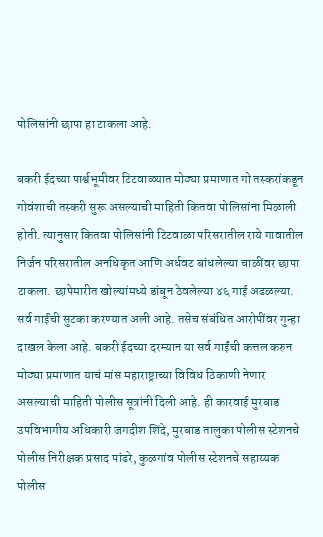पोलिसांनी छापा हा टाकला आहे.

बकरी ईदच्या पार्श्वभूमीवर टिटवाळ्यात मोठ्या प्रमाणात गो तस्करांकडून गोवंशाची तस्करी सुरू असल्याची माहिती कितवा पोलिसांना मिळाली होती. त्यानुसार कितवा पोलिसांनी टिटवाळा परिसरातील राये गावातील निर्जन परिसरातील अनधिकृत आणि अर्धवट बांधलेल्या चाळींवर छापा टाकला. छापेमारीत खोल्यांमध्ये डांबून ठेवलेल्या ४६ गाई अढळल्या. सर्व गाईंची सुटका करण्यात अली आहे. तसेच संबंधित आरोपींवर गुन्हा दाखल केला आहे. बकरी ईदच्या दरम्यान या सर्व गाईंची कत्तल करुन मोठ्या प्रमाणात याचं मांस महाराष्ट्राच्या विविध ठिकाणी नेणार असल्याची माहिती पोलीस सूत्रांनी दिली आहे. ही कारवाई मुरबाड उपविभागीय अधिकारी जगदीश शिंदे, मुरबाड तालुका पोलीस स्टेशनचे पोलीस निरीक्षक प्रसाद पांढरे, कुळगांव पोलीस स्टेशनचे सहाय्यक पोलीस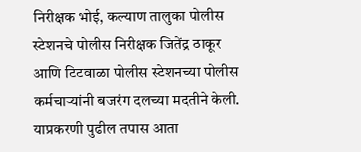निरीक्षक भोई, कल्याण तालुका पोलीस स्टेशनचे पोलीस निरीक्षक जितेंद्र ठाकूर आणि टिटवाळा पोलीस स्टेशनच्या पोलीस कर्मचाऱ्यांनी बजरंग दलच्या मदतीने केली. याप्रकरणी पुढील तपास आता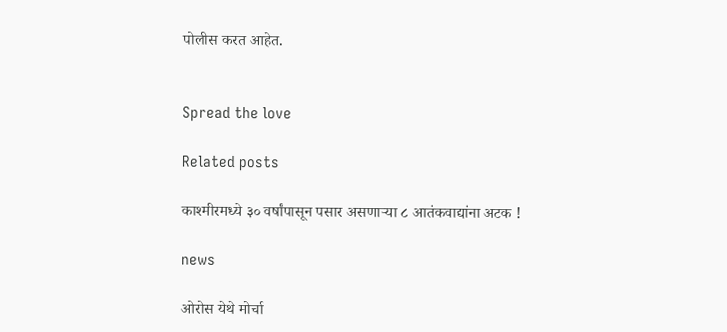पोलीस करत आहेत.


Spread the love

Related posts

काश्मीरमध्ये ३० वर्षांपासून पसार असणार्‍या ८ आतंकवाद्यांना अटक !

news

ओरोस येथे मोर्चा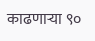काढणाऱ्या ९०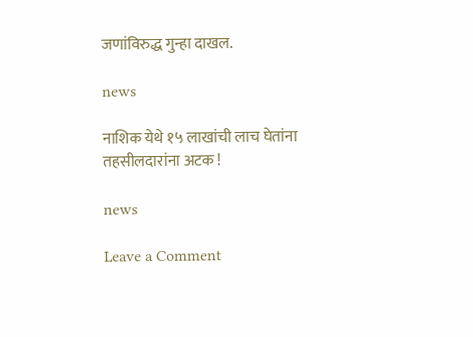जणांविरुद्ध गुन्हा दाखल.

news

नाशिक येथे १५ लाखांची लाच घेतांना तहसीलदारांना अटक !

news

Leave a Comment